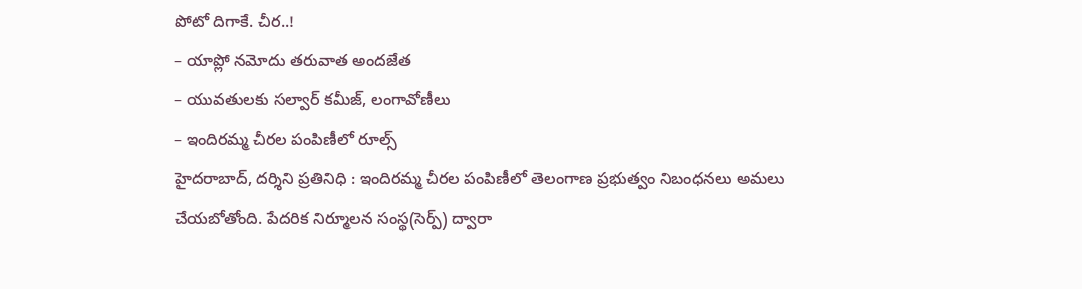పోటో దిగాకే. చీర..!
– యాప్లో నమోదు తరువాత అందజేత
– యువతులకు సల్వార్ కమీజ్, లంగావోణీలు
– ఇందిరమ్మ చీరల పంపిణీలో రూల్స్
హైదరాబాద్, దర్శిని ప్రతినిధి : ఇందిరమ్మ చీరల పంపిణీలో తెలంగాణ ప్రభుత్వం నిబంధనలు అమలు చేయబోతోంది. పేదరిక నిర్మూలన సంస్థ(సెర్ప్) ద్వారా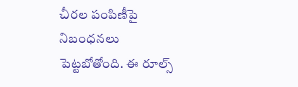చీరల పంపిణీపై నిబంధనలు పెట్టబోతోంది. ఈ రూల్స్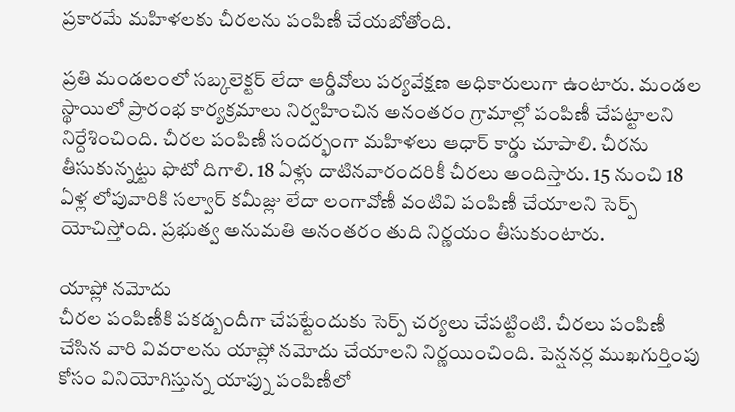ప్రకారమే మహిళలకు చీరలను పంపిణీ చేయబోతోంది.

ప్రతి మండలంలో సబ్కలెక్టర్ లేదా ఆర్డీవోలు పర్యవేక్షణ అధికారులుగా ఉంటారు. మండల స్థాయిలో ప్రారంభ కార్యక్రమాలు నిర్వహించిన అనంతరం గ్రామాల్లో పంపిణీ చేపట్టాలని నిర్దేశించింది. చీరల పంపిణీ సందర్భంగా మహిళలు ఆధార్ కార్డు చూపాలి. చీరను తీసుకున్నట్టు ఫొటో దిగాలి. 18 ఏళ్లు దాటినవారందరికీ చీరలు అందిస్తారు. 15 నుంచి 18 ఏళ్ల లోపువారికి సల్వార్ కమీజ్లు లేదా లంగావోణీ వంటివి పంపిణీ చేయాలని సెర్ప్ యోచిస్తోంది. ప్రభుత్వ అనుమతి అనంతరం తుది నిర్ణయం తీసుకుంటారు.

యాప్లో నమోదు
చీరల పంపిణీకి పకడ్బందీగా చేపట్టేందుకు సెర్ప్ చర్యలు చేపట్టింటి. చీరలు పంపిణీ చేసిన వారి వివరాలను యాప్లో నమోదు చేయాలని నిర్ణయించింది. పెన్షనర్ల ముఖగుర్తింపు కోసం వినియోగిస్తున్న యాప్ను పంపిణీలో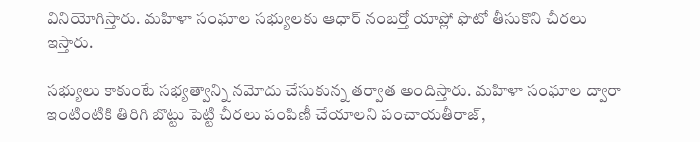వినియోగిస్తారు. మహిళా సంఘాల సభ్యులకు ఆధార్ నంబర్తో యాప్లో ఫొటో తీసుకొని చీరలు ఇస్తారు.

సభ్యులు కాకుంటే సభ్యత్వాన్ని నమోదు చేసుకున్న తర్వాత అందిస్తారు. మహిళా సంఘాల ద్వారా ఇంటింటికి తిరిగి బొట్టు పెట్టి చీరలు పంపిణీ చేయాలని పంచాయతీరాజ్,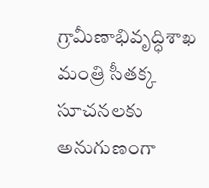గ్రామీణాభివృద్ధిశాఖ మంత్రి సీతక్క సూచనలకు అనుగుణంగా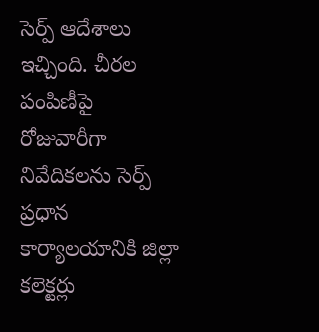సెర్ప్ ఆదేశాలు ఇచ్చింది. చీరల పంపిణీపై రోజువారీగా నివేదికలను సెర్ప్ ప్రధాన కార్యాలయానికి జిల్లా కలెక్టర్లు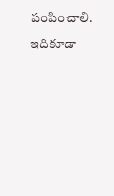పంపించాలి.

ఇదికూడా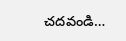చదవండి…